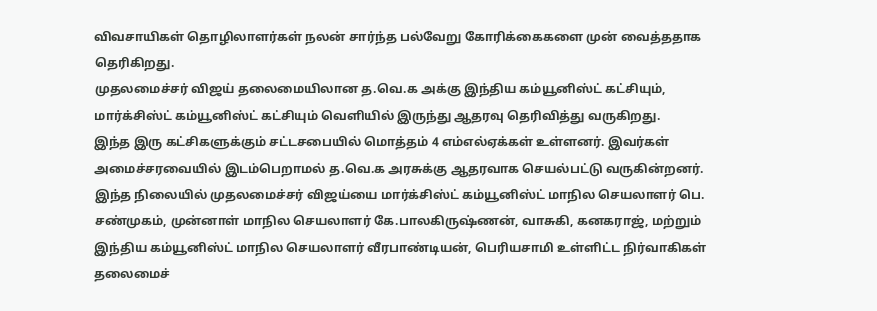விவசாயிகள் தொழிலாளர்கள் நலன் சார்ந்த பல்வேறு கோரிக்கைகளை முன் வைத்ததாக தெரிகிறது.
முதலமைச்சர் விஜய் தலைமையிலான த.வெ.க அக்கு இந்திய கம்யூனிஸ்ட் கட்சியும், மார்க்சிஸ்ட் கம்யூனிஸ்ட் கட்சியும் வெளியில் இருந்து ஆதரவு தெரிவித்து வருகிறது.
இந்த இரு கட்சிகளுக்கும் சட்டசபையில் மொத்தம் 4 எம்எல்ஏக்கள் உள்ளனர். இவர்கள் அமைச்சரவையில் இடம்பெறாமல் த.வெ.க அரசுக்கு ஆதரவாக செயல்பட்டு வருகின்றனர்.
இந்த நிலையில் முதலமைச்சர் விஜய்யை மார்க்சிஸ்ட் கம்யூனிஸ்ட் மாநில செயலாளர் பெ. சண்முகம், முன்னாள் மாநில செயலாளர் கே.பாலகிருஷ்ணன், வாசுகி, கனகராஜ், மற்றும்
இந்திய கம்யூனிஸ்ட் மாநில செயலாளர் வீரபாண்டியன், பெரியசாமி உள்ளிட்ட நிர்வாகிகள் தலைமைச்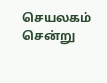செயலகம் சென்று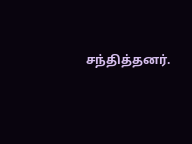சந்தித்தனர்.